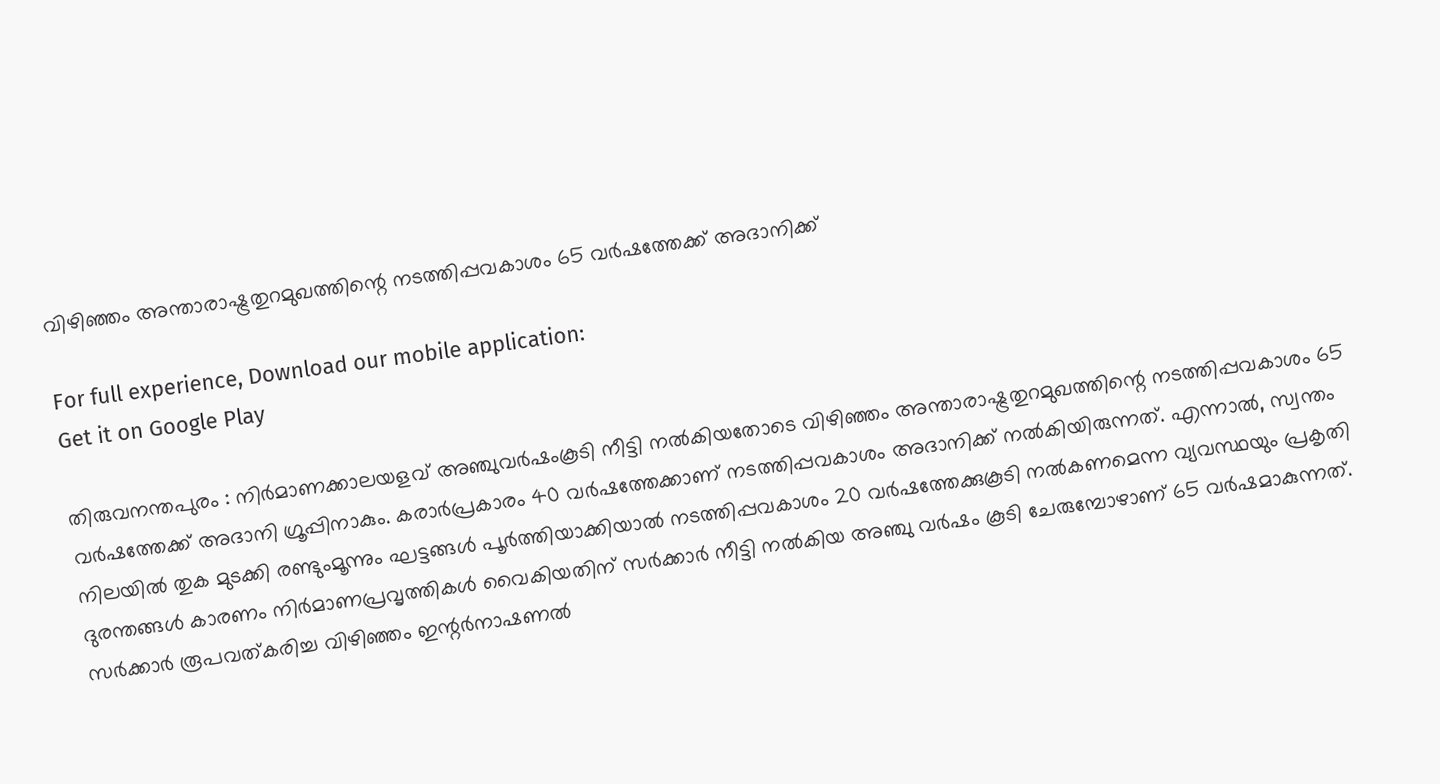വിഴിഞ്ഞം അന്താരാഷ്ട്രതുറമുഖത്തിന്റെ നടത്തിപ്പവകാശം 65 വർഷത്തേക്ക്‌ അദാനിക്ക്

For full experience, Download our mobile application:
Get it on Google Play

തിരുവനന്തപുരം : നിർമാണക്കാലയളവ് അഞ്ചുവർഷംകൂടി നീട്ടി നൽകിയതോടെ വിഴിഞ്ഞം അന്താരാഷ്ട്രതുറമുഖത്തിന്റെ നടത്തിപ്പവകാശം 65 വർഷത്തേക്ക്‌ അദാനി ഗ്രൂപ്പിനാകും. കരാർപ്രകാരം 40 വർഷത്തേക്കാണ് നടത്തിപ്പവകാശം അദാനിക്ക് നൽകിയിരുന്നത്. എന്നാൽ, സ്വന്തം നിലയിൽ തുക മുടക്കി രണ്ടുംമൂന്നും ഘട്ടങ്ങൾ പൂർത്തിയാക്കിയാൽ നടത്തിപ്പവകാശം 20 വർഷത്തേക്കുകൂടി നൽകണമെന്ന വ്യവസ്ഥയും പ്രകൃതി ദുരന്തങ്ങൾ കാരണം നിർമാണപ്രവൃത്തികൾ വൈകിയതിന് സർക്കാർ നീട്ടി നൽകിയ അഞ്ചു വർഷം കൂടി ചേരുമ്പോഴാണ് 65 വർഷമാകുന്നത്. സർക്കാർ രൂപവത്‌കരിച്ച വിഴിഞ്ഞം ഇന്റർനാഷണൽ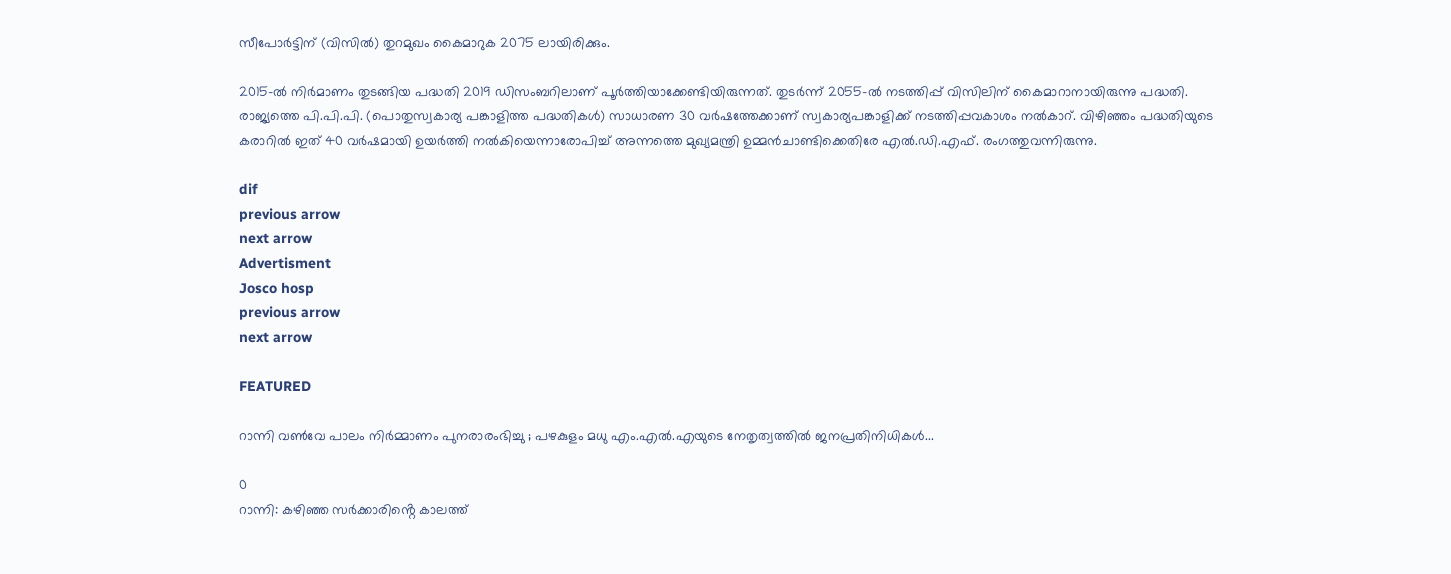സീപോർട്ടിന് (വിസിൽ) തുറമുഖം കൈമാറുക 2075 ലായിരിക്കും.

2015-ൽ നിർമാണം തുടങ്ങിയ പദ്ധതി 2019 ഡിസംബറിലാണ് പൂർത്തിയാക്കേണ്ടിയിരുന്നത്. തുടർന്ന് 2055-ൽ നടത്തിപ്പ് വിസിലിന് കൈമാറാനായിരുന്നു പദ്ധതി. രാജ്യത്തെ പി.പി.പി. (പൊതുസ്വകാര്യ പങ്കാളിത്ത പദ്ധതികൾ) സാധാരണ 30 വർഷത്തേക്കാണ് സ്വകാര്യപങ്കാളിക്ക് നടത്തിപ്പവകാശം നൽകാറ്. വിഴിഞ്ഞം പദ്ധതിയുടെ കരാറിൽ ഇത് 40 വർഷമായി ഉയർത്തി നൽകിയെന്നാരോപിച്ച് അന്നത്തെ മുഖ്യമന്ത്രി ഉമ്മൻചാണ്ടിക്കെതിരേ എൽ.ഡി.എഫ്. രംഗത്തുവന്നിരുന്നു.

dif
previous arrow
next arrow
Advertisment
Josco hosp
previous arrow
next arrow

FEATURED

റാന്നി വൺവേ പാലം നിർമ്മാണം പുനരാരംഭിച്ചു ; പഴകുളം മധു എം.എൽ.എയുടെ നേതൃത്വത്തിൽ ജനപ്രതിനിധികൾ...

0
റാന്നി: കഴിഞ്ഞ സർക്കാരിൻ്റെ കാലത്ത്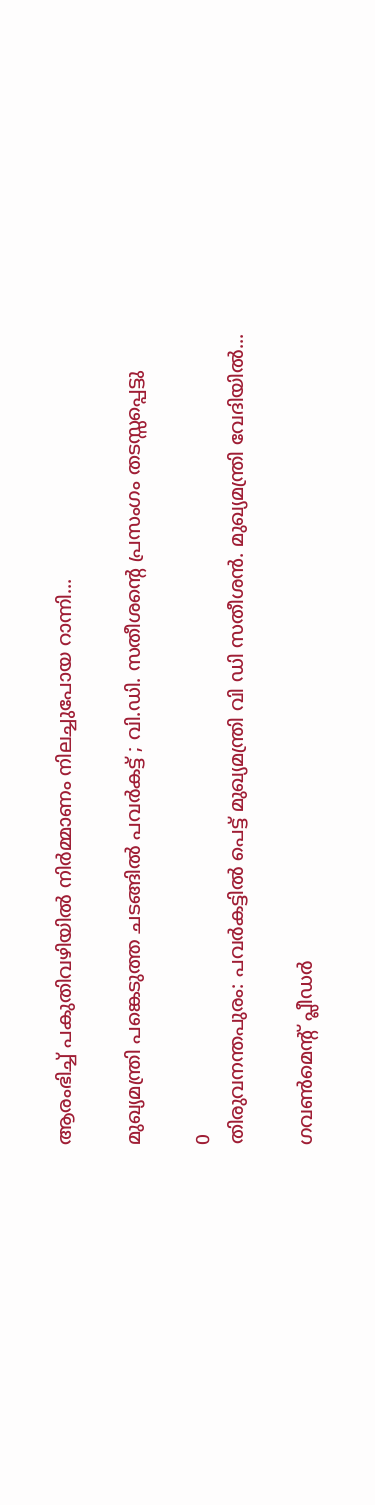ആരംഭിച്ച് പകുതിവഴിയിൽ നിർമ്മാണം നിലച്ചുപോയ റാന്നി...

മുഖ്യമന്ത്രി പങ്കെടുത്ത ചടങ്ങിൽ പവർകട്ട് ; വി.ഡി. സതീശന്റെ പ്രസംഗം തടസ്സപ്പെട്ടു

0
തിരുവനന്തപുരം: പവര്‍കട്ടില്‍ പെട്ട് മുഖ്യമന്ത്രി വി ഡി സതീശൻ. മുഖ്യമന്ത്രി വേദിയില്‍...

ഗവൺമെന്റ് പ്ലീഡർ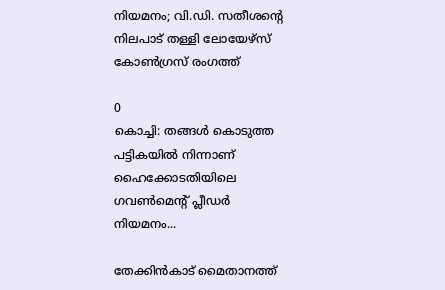നിയമനം; വി.ഡി. സതീശന്റെ നിലപാട് തള്ളി ലോയേഴ്സ് കോൺഗ്രസ് രംഗത്ത്

0
കൊച്ചി: തങ്ങൾ കൊടുത്ത പട്ടികയിൽ നിന്നാണ് ഹൈക്കോടതിയിലെ ഗവൺമെൻ്റ് പ്ലീഡർ നിയമനം...

തേക്കിൻകാട് മൈതാനത്ത്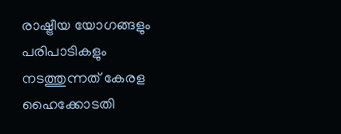രാഷ്ട്രീയ യോഗങ്ങളും പരിപാടികളും നടത്തുന്നത് കേരള ഹൈക്കോടതി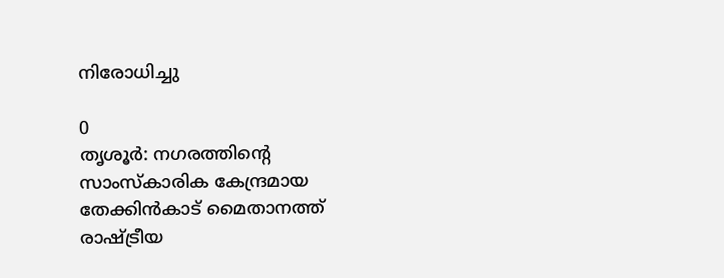നിരോധിച്ചു

0
തൃശൂർ: നഗരത്തിന്റെ സാംസ്‌കാരിക കേന്ദ്രമായ തേക്കിൻകാട് മൈതാനത്ത് രാഷ്ട്രീയ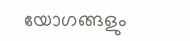യോഗങ്ങളും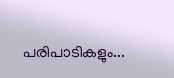പരിപാടികളും...